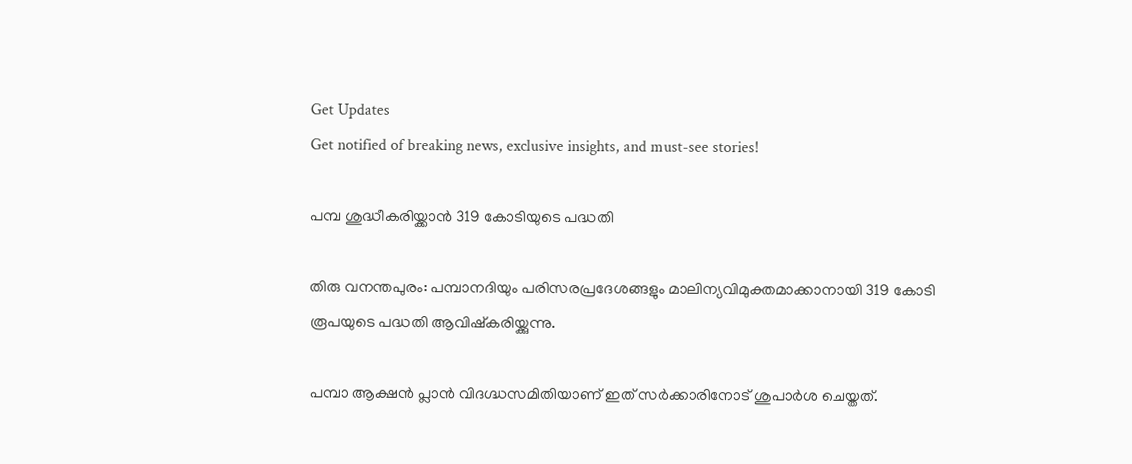Get Updates
Get notified of breaking news, exclusive insights, and must-see stories!

പമ്പ ശുദ്ധീകരിയ്ക്കാന്‍ 319 കോടിയുടെ പദ്ധതി

തിരു വനന്തപുരം: പമ്പാനദിയും പരിസരപ്രദേശങ്ങളും മാലിന്യവിമുക്തമാക്കാനായി 319 കോടി രൂപയുടെ പദ്ധതി ആവിഷ്കരിയ്ക്കുന്നു.

പമ്പാ ആക്ഷന്‍ പ്ലാന്‍ വിദഗ്ദ്ധസമിതിയാണ് ഇത് സര്‍ക്കാരിനോട് ശുപാര്‍ശ ചെയ്തത്.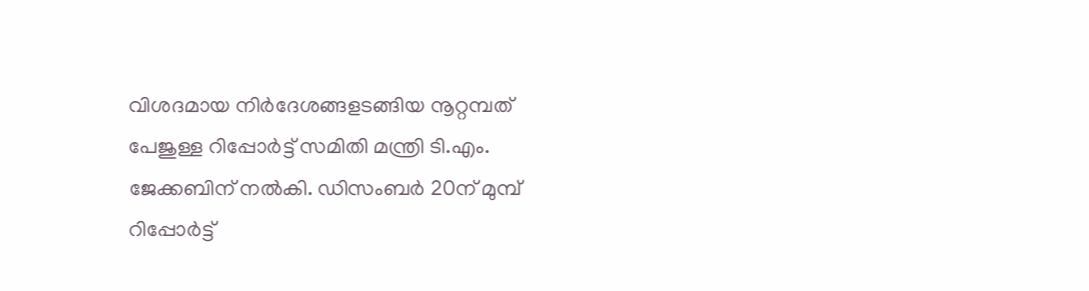വിശദമായ നിര്‍ദേശങ്ങളടങ്ങിയ നൂറ്റമ്പത് പേജുള്ള റിപ്പോര്‍ട്ട് സമിതി മന്ത്രി ടി.എം. ജേക്കബിന് നല്‍കി. ഡിസംബര്‍ 20ന് മുമ്പ് റിപ്പോര്‍ട്ട്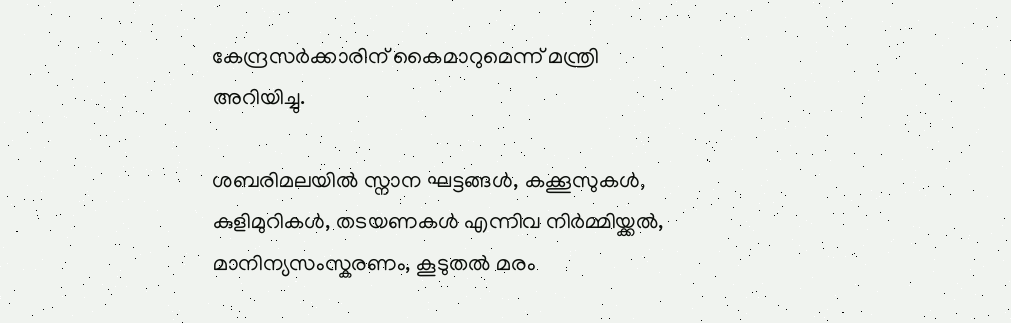കേന്ദ്രസര്‍ക്കാരിന് കൈമാറുമെന്ന് മന്ത്രി അറിയിച്ചു.

ശബരിമലയില്‍ സ്നാന ഘട്ടങ്ങള്‍, കക്കൂസുകള്‍, കുളിമുറികള്‍, തടയണകള്‍ എന്നിവ നിര്‍മ്മിയ്ക്കല്‍, മാനിന്യസംസ്കരണം, കൂടുതല്‍ മരം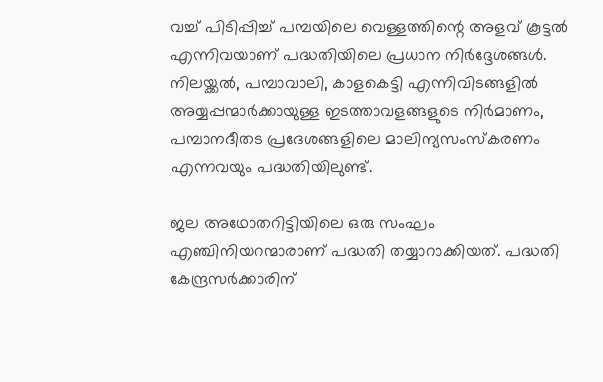വച്ച് പിടിപ്പിച്ച് പമ്പയിലെ വെള്ളത്തിന്റെ അളവ് കൂട്ടല്‍ എന്നിവയാണ് പദ്ധതിയിലെ പ്രധാന നിര്‍ദ്ദേശങ്ങള്‍. നിലയ്ക്കല്‍, പമ്പാവാലി, കാളകെട്ടി എന്നിവിടങ്ങളില്‍ അയ്യപ്പന്മാര്‍ക്കായുള്ള ഇടത്താവളങ്ങളുടെ നിര്‍മാണം, പമ്പാനദീതട പ്രദേശങ്ങളിലെ മാലിന്യസംസ്കരണം എന്നവയും പദ്ധതിയിലുണ്ട്.

ജല അഥോതറിട്ടിയിലെ ഒരു സംഘം എഞ്ചിനിയറന്മാരാണ് പദ്ധതി തയ്യാറാക്കിയത്. പദ്ധതി കേന്ദ്രസര്‍ക്കാരിന്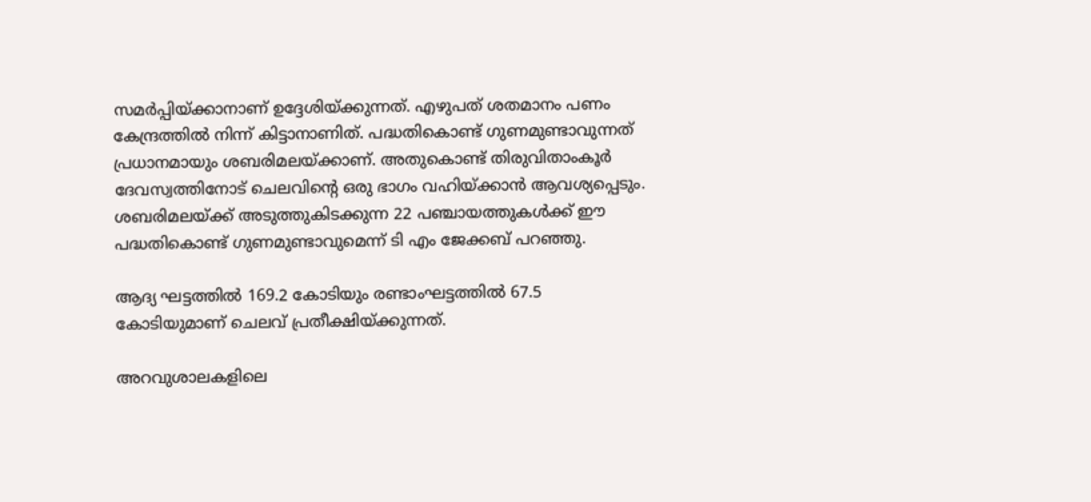സമര്‍പ്പിയ്ക്കാനാണ് ഉദ്ദേശിയ്ക്കുന്നത്. എഴുപത് ശതമാനം പണം കേന്ദ്രത്തില്‍ നിന്ന് കിട്ടാനാണിത്. പദ്ധതികൊണ്ട് ഗുണമുണ്ടാവുന്നത് പ്രധാനമായും ശബരിമലയ്ക്കാണ്. അതുകൊണ്ട് തിരുവിതാംകൂര്‍ ദേവസ്വത്തിനോട് ചെലവിന്റെ ഒരു ഭാഗം വഹിയ്ക്കാന്‍ ആവശ്യപ്പെടും. ശബരിമലയ്ക്ക് അടുത്തുകിടക്കുന്ന 22 പഞ്ചായത്തുകള്‍ക്ക് ഈ പദ്ധതികൊണ്ട് ഗുണമുണ്ടാവുമെന്ന് ടി എം ജേക്കബ് പറഞ്ഞു.

ആദ്യ ഘട്ടത്തില്‍ 169.2 കോടിയും രണ്ടാംഘട്ടത്തില്‍ 67.5 കോടിയുമാണ് ചെലവ് പ്രതീക്ഷിയ്ക്കുന്നത്.

അറവുശാലകളിലെ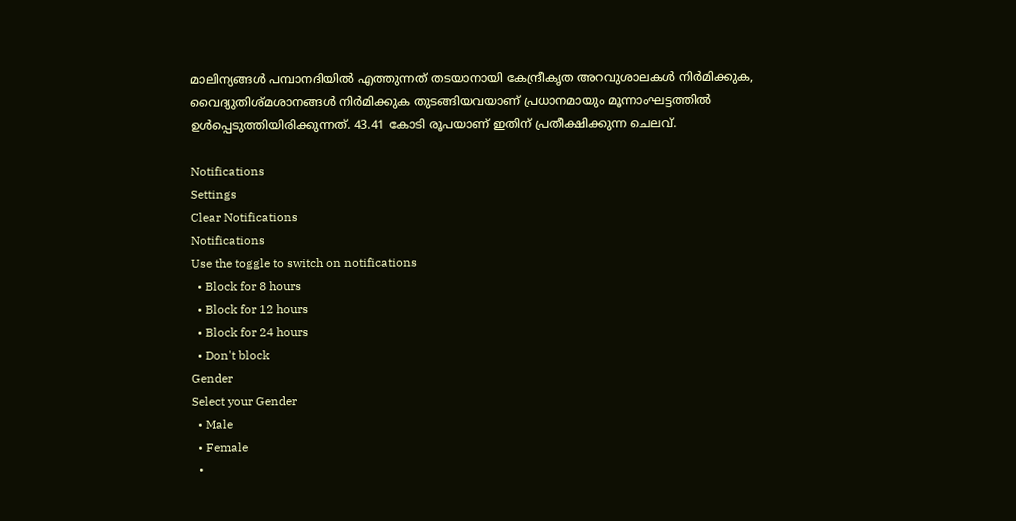മാലിന്യങ്ങള്‍ പമ്പാനദിയില്‍ എത്തുന്നത് തടയാനായി കേന്ദ്രീകൃത അറവുശാലകള്‍ നിര്‍മിക്കുക, വൈദ്യുതിശ്മശാനങ്ങള്‍ നിര്‍മിക്കുക തുടങ്ങിയവയാണ് പ്രധാനമായും മൂന്നാംഘട്ടത്തില്‍ ഉള്‍പ്പെടുത്തിയിരിക്കുന്നത്. 43.41 കോടി രൂപയാണ് ഇതിന് പ്രതീക്ഷിക്കുന്ന ചെലവ്.

Notifications
Settings
Clear Notifications
Notifications
Use the toggle to switch on notifications
  • Block for 8 hours
  • Block for 12 hours
  • Block for 24 hours
  • Don't block
Gender
Select your Gender
  • Male
  • Female
  •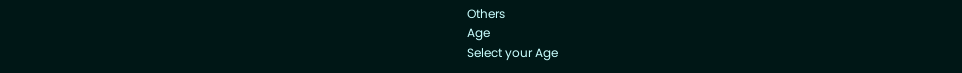Others
Age
Select your Age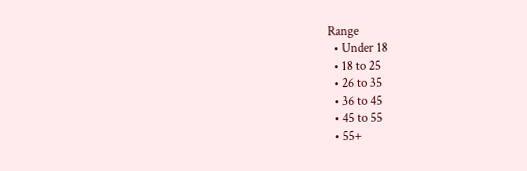Range
  • Under 18
  • 18 to 25
  • 26 to 35
  • 36 to 45
  • 45 to 55
  • 55+